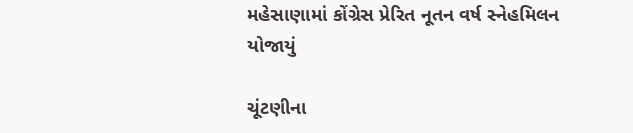મહેસાણામાં કોંગ્રેસ પ્રેરિત નૂતન વર્ષ સ્નેહમિલન યોજાયું

ચૂંટણીના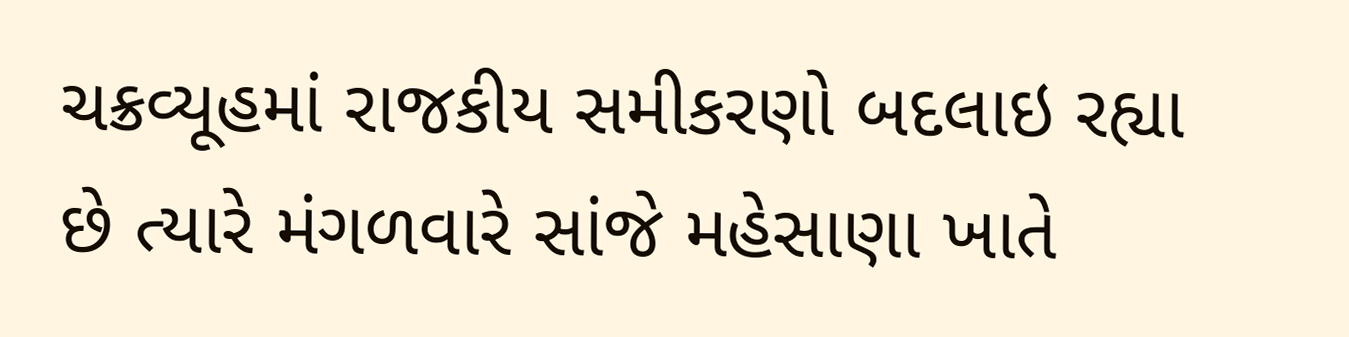ચક્રવ્યૂહમાં રાજકીય સમીકરણો બદલાઇ રહ્યા છે ત્યારે મંગળવારે સાંજે મહેસાણા ખાતે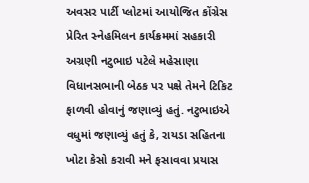અવસર પાર્ટી પ્લોટમાં આયોજિત કોંગ્રેસ પ્રેરિત સ્નેહમિલન કાર્યક્રમમાં સહકારી અગ્રણી નટુભાઇ પટેલે મહેસાણા વિધાનસભાની બેઠક પર પક્ષે તેમને ટિકિટ ફાળવી હોવાનું જણાવ્યું હતું. નટુભાઇએ વધુમાં જણાવ્યું હતું કે, રાયડા સહિતના ખોટા કેસો કરાવી મને ફસાવવા પ્રયાસ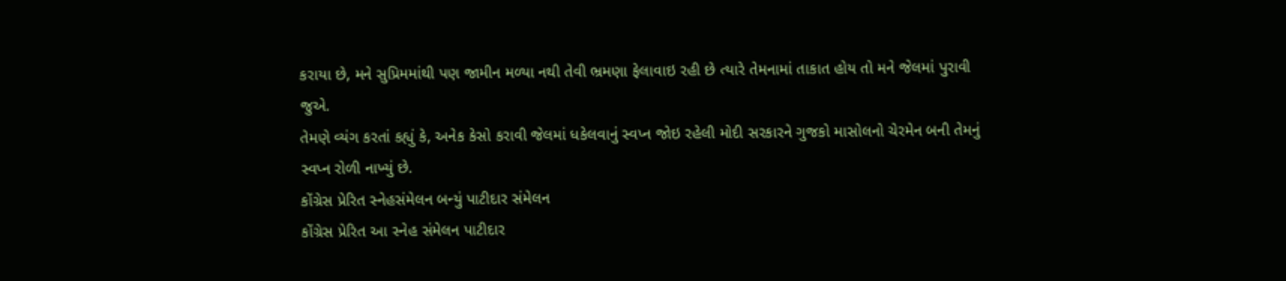કરાયા છે, મને સુપ્રિમમાંથી પણ જામીન મળ્યા નથી તેવી ભ્રમણા ફેલાવાઇ રહી છે ત્યારે તેમનામાં તાકાત હોય તો મને જેલમાં પુરાવી જુએ.
તેમણે વ્યંગ કરતાં કહ્યું કે, અનેક કેસો કરાવી જેલમાં ધકેલવાનું સ્વપ્ન જોઇ રહેલી મોદી સરકારને ગુજકો માસોલનો ચેરમેન બની તેમનું સ્વપ્ન રોળી નાખ્યું છે.
કોંગ્રેસ પ્રેરિત સ્નેહસંમેલન બન્યું પાટીદાર સંમેલન
કોંગ્રેસ પ્રેરિત આ સ્નેહ સંમેલન પાટીદાર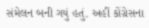સંમેલન બની ગયું હતું. અહીં કોંગ્રેસના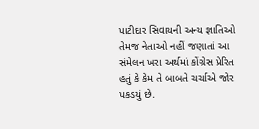પાટીદાર સિવાયની અન્ય જ્ઞાતિઓ તેમજ નેતાઓ નહીં જણાતાં આ સંમેલન ખરા અર્થમાં કોંગ્રેસ પ્રેરિત હતું કે કેમ તે બાબતે ચર્ચાએ જોર પકડયું છે.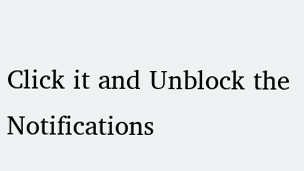Click it and Unblock the Notifications